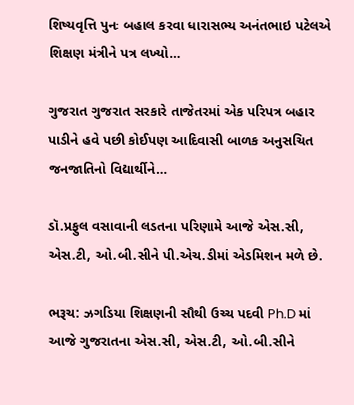શિષ્યવૃત્તિ પુનઃ બહાલ કરવા ધારાસભ્ય અનંતભાઇ પટેલએ શિક્ષણ મંત્રીને પત્ર લખ્યો…

ગુજરાત ગુજરાત સરકારે તાજેતરમાં એક પરિપત્ર બહાર પાડીને હવે પછી કોઈપણ આદિવાસી બાળક અનુસચિત જનજાતિનો વિદ્યાર્થીને…

ડૉ.પ્રફુલ વસાવાની લડતના પરિણામે આજે એસ.સી, એસ.ટી, ઓ.બી.સીને પી.એચ.ડીમાં એડમિશન મળે છે.

ભરૂચ: ઝગડિયા શિક્ષણની સૌથી ઉચ્ચ પદવી Ph.D માં આજે ગુજરાતના એસ.સી, એસ.ટી, ઓ.બી.સીને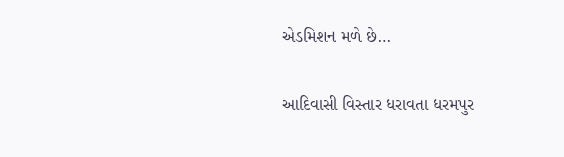એડમિશન મળે છે…

આદિવાસી વિસ્તાર ધરાવતા ધરમપુર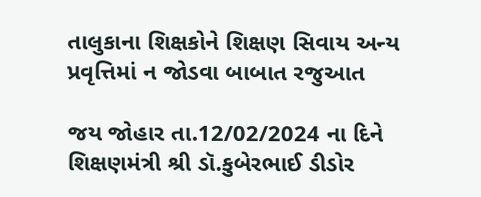તાલુકાના શિક્ષકોને શિક્ષણ સિવાય અન્ય પ્રવૃત્તિમાં ન જોડવા બાબાત રજુઆત

જય જોહાર તા.12/02/2024 ના દિને શિક્ષણમંત્રી શ્રી ડૉ.કુબેરભાઈ ડીડોર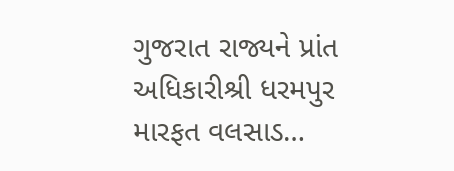ગુજરાત રાજ્યને પ્રાંત અધિકારીશ્રી ધરમપુર મારફત વલસાડ…